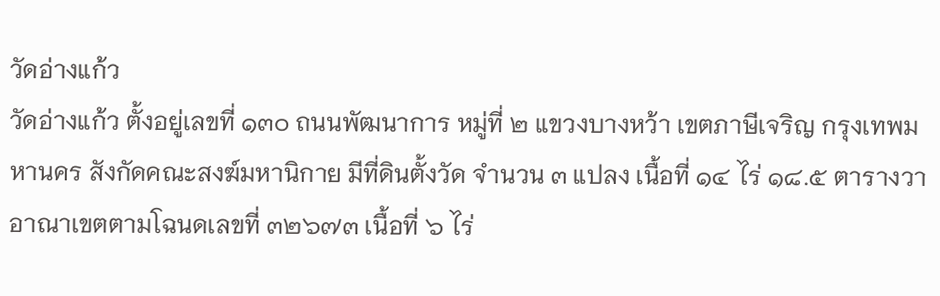วัดอ่างแก้ว
วัดอ่างแก้ว ตั้งอยู่เลขที่ ๑๓๐ ถนนพัฒนาการ หมู่ที่ ๒ แขวงบางหว้า เขตภาษีเจริญ กรุงเทพมหานคร สังกัดคณะสงฆ์มหานิกาย มีที่ดินตั้งวัด จำนวน ๓ แปลง เนื้อที่ ๑๔ ไร่ ๑๘.๕ ตารางวา อาณาเขตตามโฉนดเลขที่ ๓๒๖๗๓ เนื้อที่ ๖ ไร่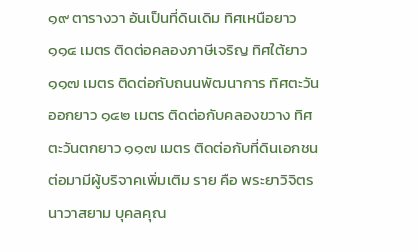๑๙ ตารางวา อันเป็นที่ดินเดิม ทิศเหนือยาว ๑๑๔ เมตร ติดต่อคลองภาษีเจริญ ทิศใต้ยาว ๑๑๗ เมตร ติดต่อกับถนนพัฒนาการ ทิศตะวันออกยาว ๑๔๒ เมตร ติดต่อกับคลองขวาง ทิศตะวันตกยาว ๑๑๗ เมตร ติดต่อกับที่ดินเอกชน ต่อมามีผู้บริจาคเพิ่มเติม ราย คือ พระยาวิจิตรนาวาสยาม บุคลคุณ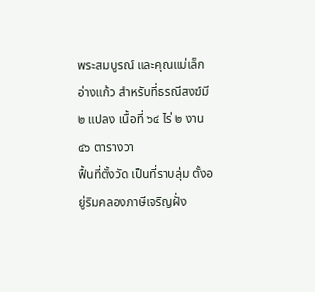พระสมบูรณ์ และคุณแม่เล็ก อ่างแก้ว สำหรับที่ธรณีสงฆ์มี ๒ แปลง เนื้อที่ ๖๔ ไร่ ๒ งาน ๔๖ ตารางวา
ฟื้นที่ตั้งวัด เป็นที่ราบลุ่ม ตั้งอยู่ริมคลองภาษีเจริญฝั่ง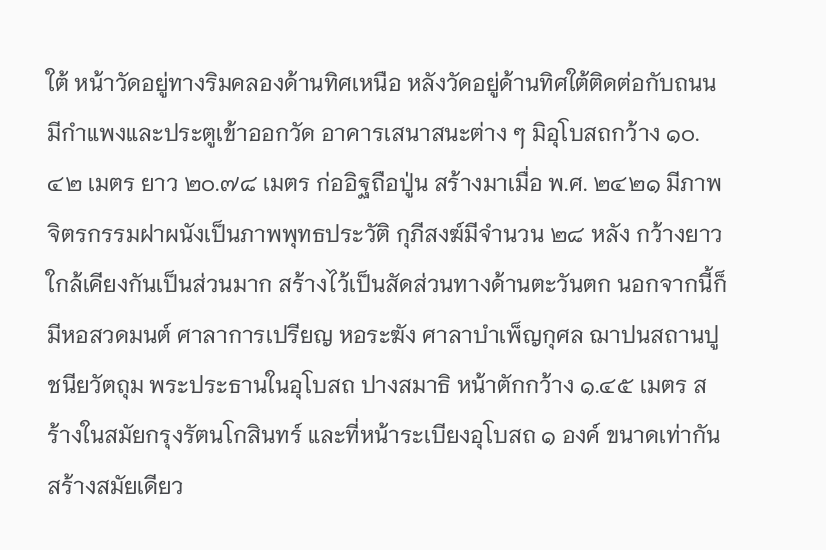ใต้ หน้าวัดอยู่ทางริมคลองด้านทิศเหนือ หลังวัดอยู่ด้านทิศใต้ติดต่อกับถนน มีกำแพงและประตูเข้าออกวัด อาคารเสนาสนะต่าง ๆ มิอุโบสถกว้าง ๑๐.๔๒ เมตร ยาว ๒๐.๗๘ เมตร ก่ออิฐถือปู่น สร้างมาเมื่อ พ.ศ. ๒๔๒๑ มีภาพจิตรกรรมฝาผนังเป็นภาพพุทธประวัติ กุภีสงฆ์มีจำนวน ๒๘ หลัง กว้างยาวใกล้เคียงกันเป็นส่วนมาก สร้างไว้เป็นสัดส่วนทางด้านตะวันตก นอกจากนี้ก็มีหอสวดมนต์ ศาลาการเปรียญ หอระฆัง ศาลาบำเพ็ญกุศล ฌาปนสถานปูชนียวัตถุม พระประธานในอุโบสถ ปางสมาธิ หน้าตักกว้าง ๑.๔๕ เมตร สร้างในสมัยกรุงรัตนโกสินทร์ และที่หน้าระเบียงอุโบสถ ๑ องค์ ขนาดเท่ากัน สร้างสมัยเดียว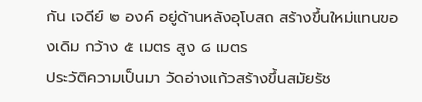กัน เจดีย์ ๒ องค์ อยู่ด้านหลังอุโบสถ สร้างขึ้นใหม่แทนของเดิม กว้าง ๕ เมตร สูง ๘ เมตร
ประวัติความเป็นมา วัดอ่างแก้วสร้างขึ้นสมัยรัช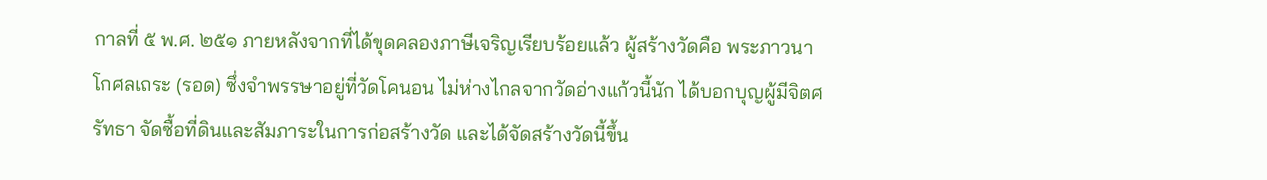กาลที่ ๕ พ.ศ. ๒๕๑ ภายหลังจากที่ได้ขุดคลองภาษีเจริญเรียบร้อยแล้ว ผู้สร้างวัดคือ พระภาวนาโกศลเถระ (รอด) ซึ่งจำพรรษาอยู่ที่วัดโคนอน ไม่ห่างไกลจากวัดอ่างแก้วนี้นัก ได้บอกบุญผู้มีจิตศรัทธา จัดซื้อที่ดินและสัมภาระในการก่อสร้างวัด และได้จัดสร้างวัดนี้ขึ้น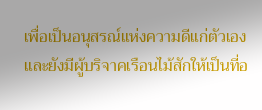เพื่อเป็นอนุสรณ์แห่งความดีแก่ตัวเอง และยังมีผู้บริจาคเรือนไม้สักให้เป็นที่อ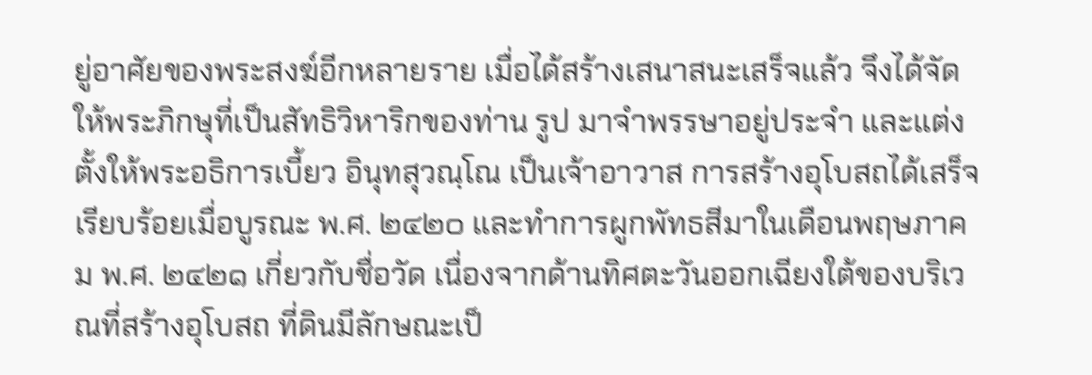ยู่อาศัยของพระสงฆ์อีกหลายราย เมื่อได้สร้างเสนาสนะเสร็จแล้ว จึงได้จัดให้พระภิกษุที่เป็นสัทธิวิหาริกของท่าน รูป มาจำพรรษาอยู่ประจำ และแต่งตั้งให้พระอธิการเบี้ยว อินุทสุวณฺโณ เป็นเจ้าอาวาส การสร้างอุโบสถได้เสร็จเรียบร้อยเมื่อบูรณะ พ.ศ. ๒๔๒๐ และทำการผูกพัทธสีมาในเดือนพฤษภาคม พ.ศ. ๒๔๒๑ เกี่ยวกับชื่อวัด เนื่องจากด้านทิศตะวันออกเฉียงใต้ของบริเวณที่สร้างอุโบสถ ที่ดินมีลักษณะเป็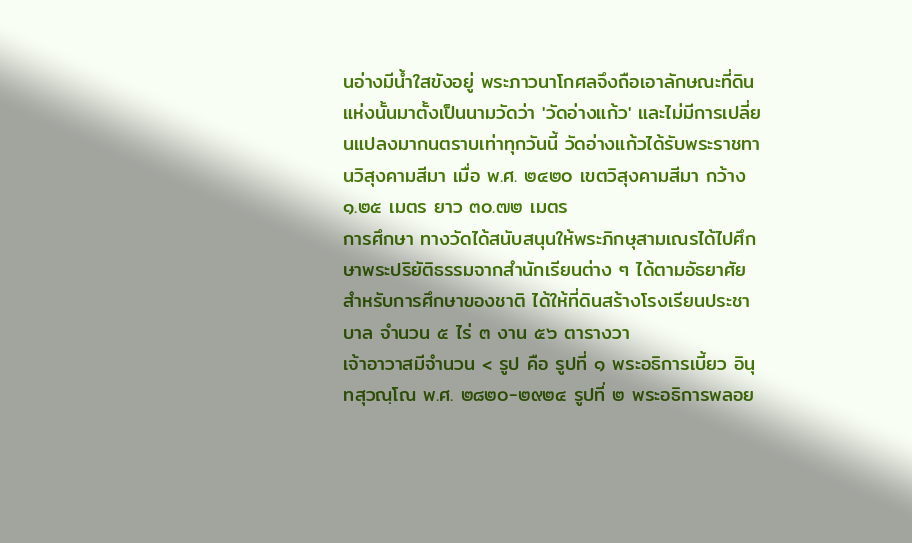นอ่างมีน้ำใสขังอยู่ พระภาวนาโกศลจึงถือเอาลักษณะที่ดินแห่งนั้นมาตั้งเป็นนามวัดว่า 'วัดอ่างแก้ว' และไม่มีการเปลี่ยนแปลงมากนตราบเท่าทุกวันนี้ วัดอ่างแก้วได้รับพระราชทานวิสุงคามสีมา เมื่อ พ.ศ. ๒๔๒๐ เขตวิสุงคามสีมา กว้าง ๑.๒๕ เมตร ยาว ๓๐.๗๒ เมตร
การศึกษา ทางวัดได้สนับสนุนให้พระภิกษุสามเณรได้ไปศึกษาพระปริยัติธรรมจากสำนักเรียนต่าง ๆ ได้ตามอัธยาศัย สำหรับการศึกษาของชาติ ได้ให้ที่ดินสร้างโรงเรียนประชาบาล จำนวน ๕ ไร่ ๓ งาน ๕๖ ตารางวา
เจ้าอาวาสมีจำนวน < รูป คือ รูปที่ ๑ พระอธิการเบี้ยว อินุทสุวณฺโณ พ.ศ. ๒๘๒๐-๒๙๒๔ รูปที่ ๒ พระอธิการพลอย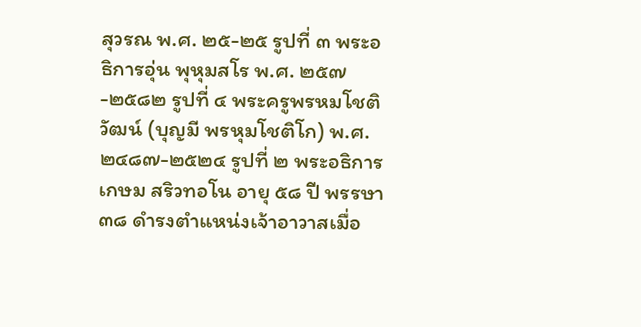สุวรณ พ.ศ. ๒๕-๒๕ รูปที่ ๓ พระอธิการอุ่น พุหุมสโร พ.ศ. ๒๕๗-๒๕๘๒ รูปที่ ๔ พระครูพรหมโชติวัฒน์ (บุญมี พรหุมโชติโก) พ.ศ. ๒๔๘๗-๒๕๒๔ รูปที่ ๒ พระอธิการเกษม สริวทอโน อายุ ๕๘ ปี พรรษา ๓๘ ดำรงตำแหน่งเจ้าอาวาสเมื่อ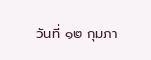วันที่ ๑๒ กุมภา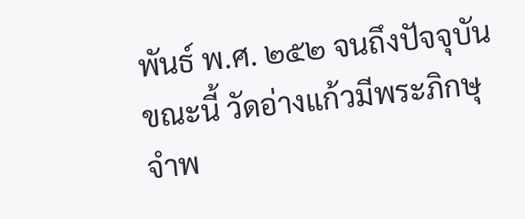พันธ์ พ.ศ. ๒๕๒ จนถึงปัจจุบัน
ขณะนี้ วัดอ่างแก้วมีพระภิกษุจำพ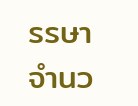รรษา จำนว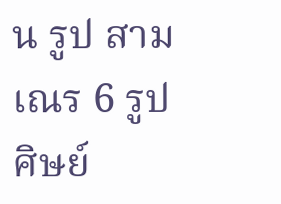น รูป สามเณร 6 รูป ศิษย์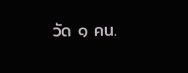วัด ๑ คน.